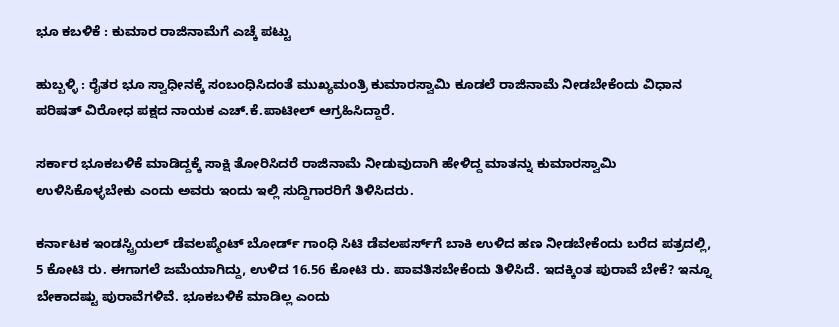ಭೂ ಕಬಳಿಕೆ : ಕುಮಾರ ರಾಜಿನಾಮೆಗೆ ಎಚ್ಕೆ ಪಟ್ಟು

ಹುಬ್ಬಳ್ಳಿ : ರೈತರ ಭೂ ಸ್ವಾಧೀನಕ್ಕೆ ಸಂಬಂಧಿಸಿದಂತೆ ಮುಖ್ಯಮಂತ್ರಿ ಕುಮಾರಸ್ವಾಮಿ ಕೂಡಲೆ ರಾಜಿನಾಮೆ ನೀಡಬೇಕೆಂದು ವಿಧಾನ ಪರಿಷತ್ ವಿರೋಧ ಪಕ್ಷದ ನಾಯಕ ಎಚ್.ಕೆ.ಪಾಟೀಲ್ ಆಗ್ರಹಿಸಿದ್ದಾರೆ.

ಸರ್ಕಾರ ಭೂಕಬಳಿಕೆ ಮಾಡಿದ್ದಕ್ಕೆ ಸಾಕ್ಷಿ ತೋರಿಸಿದರೆ ರಾಜಿನಾಮೆ ನೀಡುವುದಾಗಿ ಹೇಳಿದ್ದ ಮಾತನ್ನು ಕುಮಾರಸ್ವಾಮಿ ಉಳಿಸಿಕೊಳ್ಳಬೇಕು ಎಂದು ಅವರು ಇಂದು ಇಲ್ಲಿ ಸುದ್ದಿಗಾರರಿಗೆ ತಿಳಿಸಿದರು.

ಕರ್ನಾಟಕ ಇಂಡಸ್ಟ್ರಿಯಲ್ ಡೆವಲಪ್ಮೆಂಟ್ ಬೋರ್ಡ್ ಗಾಂಧಿ ಸಿಟಿ ಡೆವಲಪರ್ಸ್‌ಗೆ ಬಾಕಿ ಉಳಿದ ಹಣ ನೀಡಬೇಕೆಂದು ಬರೆದ ಪತ್ರದಲ್ಲಿ, 5 ಕೋಟಿ ರು. ಈಗಾಗಲೆ ಜಮೆಯಾಗಿದ್ದು, ಉಳಿದ 16.56 ಕೋಟಿ ರು. ಪಾವತಿಸಬೇಕೆಂದು ತಿಳಿಸಿದೆ. ಇದಕ್ಕಿಂತ ಪುರಾವೆ ಬೇಕೆ? ಇನ್ನೂ ಬೇಕಾದಷ್ಟು ಪುರಾವೆಗಳಿವೆ. ಭೂಕಬಳಿಕೆ ಮಾಡಿಲ್ಲ ಎಂದು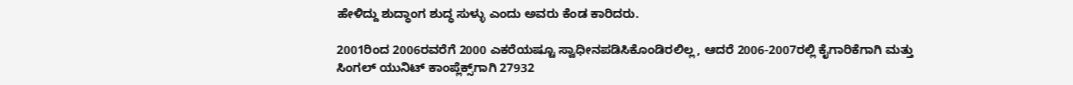ಹೇಳಿದ್ದು ಶುದ್ಧಾಂಗ ಶುದ್ಧ ಸುಳ್ಳು ಎಂದು ಅವರು ಕೆಂಡ ಕಾರಿದರು.

2001ರಿಂದ 2006ರವರೆಗೆ 2000 ಎಕರೆಯಷ್ಟೂ ಸ್ವಾಧೀನಪಡಿಸಿಕೊಂಡಿರಲಿಲ್ಲ, ಆದರೆ 2006-2007ರಲ್ಲಿ ಕೈಗಾರಿಕೆಗಾಗಿ ಮತ್ತು ಸಿಂಗಲ್ ಯುನಿಟ್ ಕಾಂಪ್ಲೆಕ್ಸ್‌ಗಾಗಿ 27932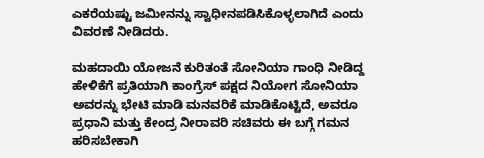ಎಕರೆಯಷ್ಟು ಜಮೀನನ್ನು ಸ್ವಾಧೀನಪಡಿಸಿಕೊಳ್ಳಲಾಗಿದೆ ಎಂದು ವಿವರಣೆ ನೀಡಿದರು.

ಮಹದಾಯಿ ಯೋಜನೆ ಕುರಿತಂತೆ ಸೋನಿಯಾ ಗಾಂಧಿ ನೀಡಿದ್ದ ಹೇಳಿಕೆಗೆ ಪ್ರತಿಯಾಗಿ ಕಾಂಗ್ರೆಸ್ ಪಕ್ಷದ ನಿಯೋಗ ಸೋನಿಯಾ ಅವರನ್ನು ಭೇಟಿ ಮಾಡಿ ಮನವರಿಕೆ ಮಾಡಿಕೊಟ್ಟಿದೆ, ಅವರೂ ಪ್ರಧಾನಿ ಮತ್ತು ಕೇಂದ್ರ ನೀರಾವರಿ ಸಚಿವರು ಈ ಬಗ್ಗೆ ಗಮನ ಹರಿಸಬೇಕಾಗಿ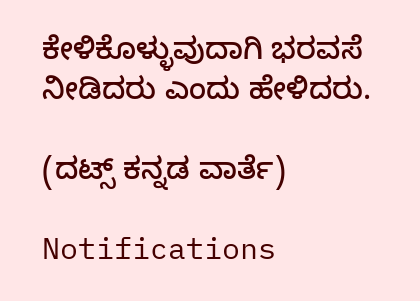ಕೇಳಿಕೊಳ್ಳುವುದಾಗಿ ಭರವಸೆ ನೀಡಿದರು ಎಂದು ಹೇಳಿದರು.

(ದಟ್ಸ್ ಕನ್ನಡ ವಾರ್ತೆ)

Notifications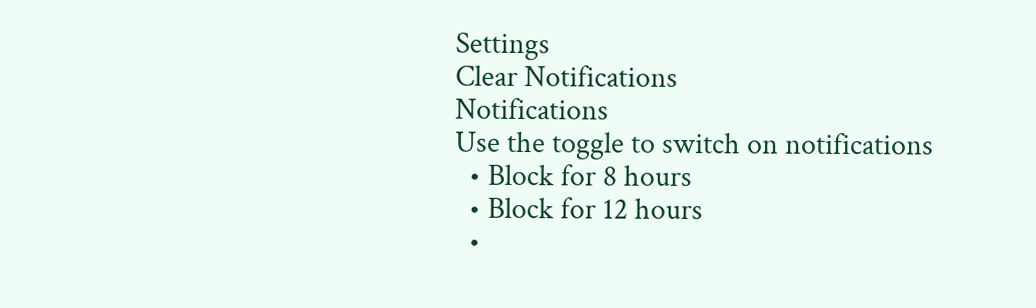Settings
Clear Notifications
Notifications
Use the toggle to switch on notifications
  • Block for 8 hours
  • Block for 12 hours
  •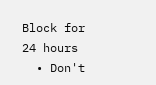Block for 24 hours
  • Don't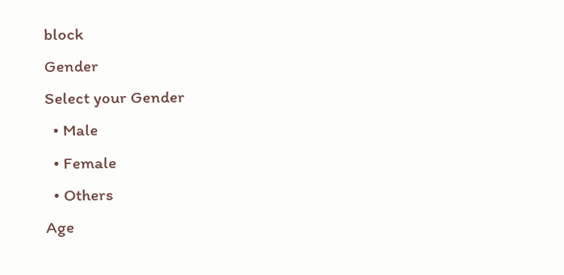block
Gender
Select your Gender
  • Male
  • Female
  • Others
Age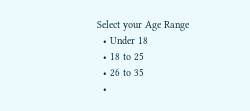Select your Age Range
  • Under 18
  • 18 to 25
  • 26 to 35
  •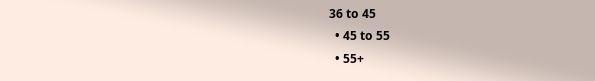36 to 45
  • 45 to 55
  • 55+